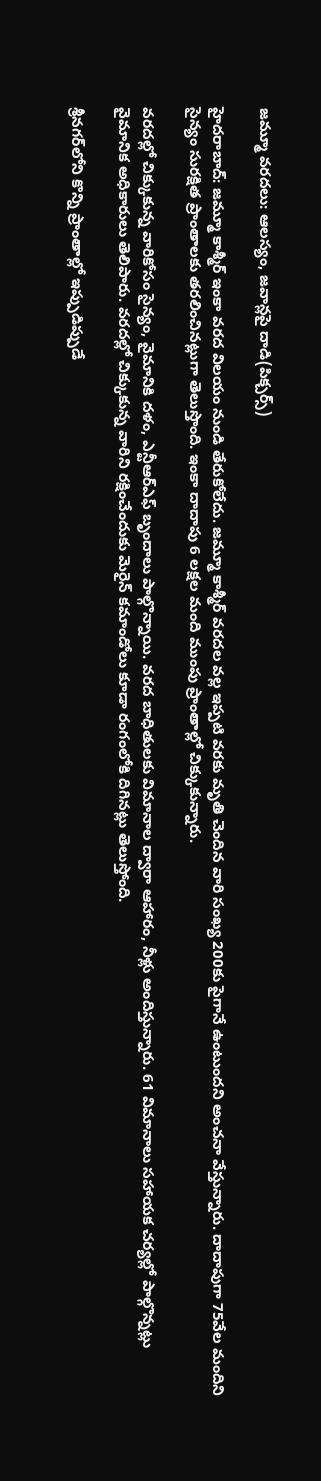జమ్మూ వరదలు: ఆలస్యం, జవాన్లపై దాడి(పిక్చర్స్)

హైదరాబాద్: జమ్మూ కాశ్మీర్ ఇంకా వరద విలయం నుండి తేరుకోలేదు. జమ్మూ కాశ్మీర్ వరదల వల్ల ఇప్పటి వరకు మృతి చెందిన వారి సంఖ్య 200కు పైగానే ఉంటుందని అంచనా వేస్తున్నారు. దాదాపుగా 75వేల మందిని సైన్యం సురక్షిత ప్రాంతాలకు తరలించినట్లుగా తెలుస్తొంది. ఇంకా దాదాపు 6 లక్షల మంది ముంపు ప్రాంతాల్లో చిక్కుకున్నారు.

వరదల్లో చిక్కుకున్న వారికోసం సైన్యం, వైమానికి దళం, ఎన్టీఆర్ఎఫ్ బృందాలు పాల్గొన్నాయి. వరద బాధితులకు విమానాల ద్వారా ఆహారం, నీళ్లు అందిస్తున్నారు. 61 విమానాలు సహాయక చర్యల్లో పాల్గొన్నట్లు వైమానిక అధికారులు తెలిపారు. వరదల్లో చిక్కుకున్న వారిని రక్షించేందుకు మెరైన్ కమాండోలు కూడా రంగంలోకి దిగినట్లు తెలుస్తోంది.

శ్రీనగర్‌లోని కొన్ని ప్రాంతాల్లో ఇప్పుడిప్పుడే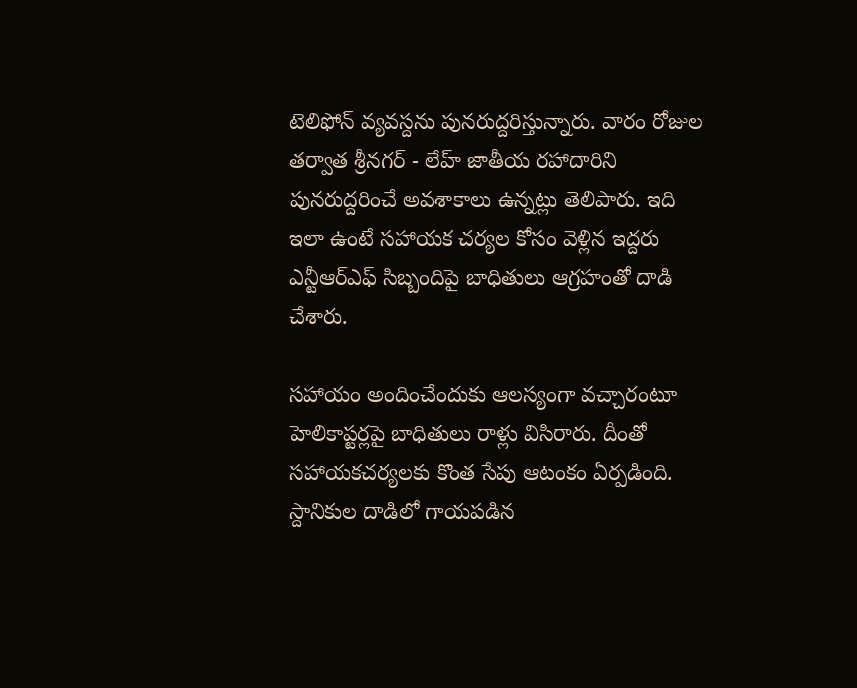టెలిఫోన్ వ్యవస్దను పునరుద్దరిస్తున్నారు. వారం రోజుల తర్వాత శ్రీనగర్ - లేహ్ జాతీయ రహాదారిని పునరుద్దరించే అవశాకాలు ఉన్నట్లు తెలిపారు. ఇది ఇలా ఉంటే సహాయక చర్యల కోసం వెళ్లిన ఇద్దరు ఎన్టీఆర్ఎఫ్ సిబ్బందిపై బాధితులు ఆగ్రహంతో దాడి చేశారు.

సహాయం అందించేందుకు ఆలస్యంగా వచ్చారంటూ హెలికాప్టర్లపై బాధితులు రాళ్లు విసిరారు. దీంతో సహాయకచర్యలకు కొంత సేపు ఆటంకం ఏర్పడింది. స్దానికుల దాడిలో గాయపడిన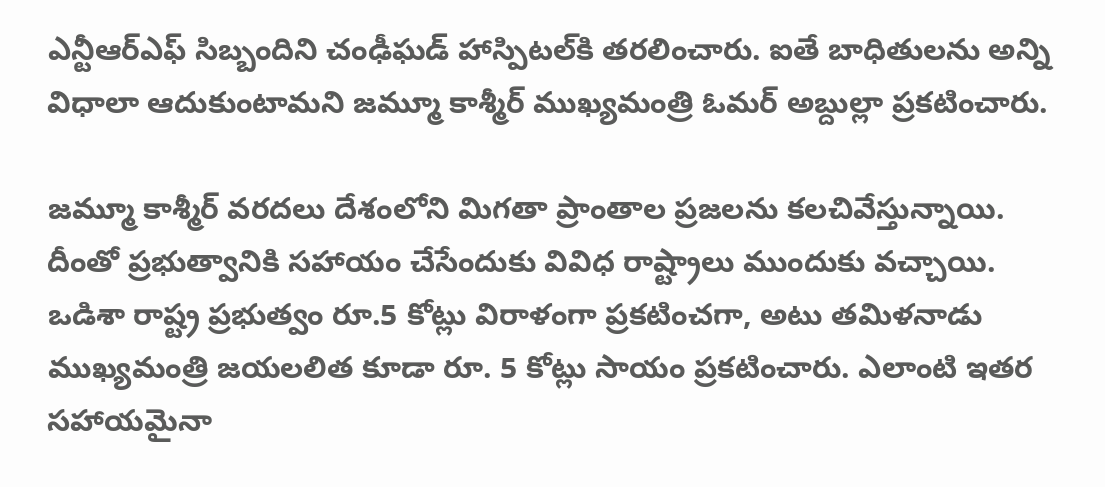ఎన్టీఆర్ఎఫ్ సిబ్బందిని చంఢీఘడ్ హాస్పిటల్‌కి తరలించారు. ఐతే బాధితులను అన్ని విధాలా ఆదుకుంటామని జమ్మూ కాశ్మీర్ ముఖ్యమంత్రి ఓమర్ అబ్దుల్లా ప్రకటించారు.

జమ్మూ కాశ్మీర్ వరదలు దేశంలోని మిగతా ప్రాంతాల ప్రజలను కలచివేస్తున్నాయి. దీంతో ప్రభుత్వానికి సహాయం చేసేందుకు వివిధ రాష్ట్రాలు ముందుకు వచ్చాయి. ఒడిశా రాష్ట్ర ప్రభుత్వం రూ.5 కోట్లు విరాళంగా ప్రకటించగా, అటు తమిళనాడు ముఖ్యమంత్రి జయలలిత కూడా రూ. 5 కోట్లు సాయం ప్రకటించారు. ఎలాంటి ఇతర సహాయమైనా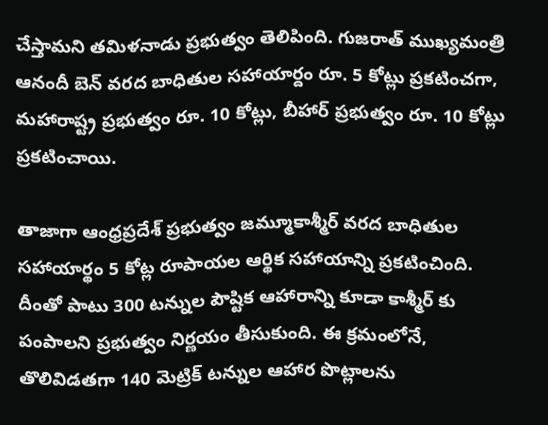చేస్తామని తమిళనాడు ప్రభుత్వం తెలిపింది. గుజరాత్ ముఖ్యమంత్రి ఆనందీ బెన్ వరద బాధితుల సహాయార్దం రూ. 5 కోట్లు ప్రకటించగా, మహారాష్ట్ర ప్రభుత్వం రూ. 10 కోట్లు, బీహార్ ప్రభుత్వం రూ. 10 కోట్లు ప్రకటించాయి.

తాజాగా ఆంధ్రప్రదేశ్ ప్రభుత్వం జమ్మూకాశ్మీర్ వరద బాధితుల సహాయార్థం 5 కోట్ల రూపాయల ఆర్థిక సహాయాన్ని ప్రకటించింది. దీంతో పాటు 300 టన్నుల పౌష్టిక ఆహారాన్ని కూడా కాశ్మీర్ కు పంపాలని ప్రభుత్వం నిర్ణయం తీసుకుంది. ఈ క్రమంలోనే, తొలివిడతగా 140 మెట్రిక్ టన్నుల ఆహార పొట్లాలను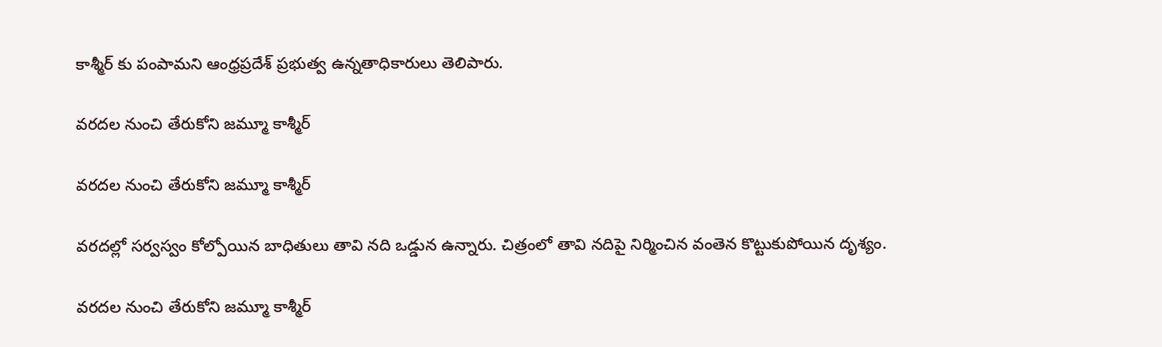కాశ్మీర్ కు పంపామని ఆంధ్రప్రదేశ్ ప్రభుత్వ ఉన్నతాధికారులు తెలిపారు.

వరదల నుంచి తేరుకోని జమ్మూ కాశ్మీర్

వరదల నుంచి తేరుకోని జమ్మూ కాశ్మీర్

వరదల్లో సర్వస్వం కోల్పోయిన బాధితులు తావి నది ఒడ్డున ఉన్నారు. చిత్రంలో తావి నదిపై నిర్మించిన వంతెన కొట్టుకుపోయిన దృశ్యం.

వరదల నుంచి తేరుకోని జమ్మూ కాశ్మీర్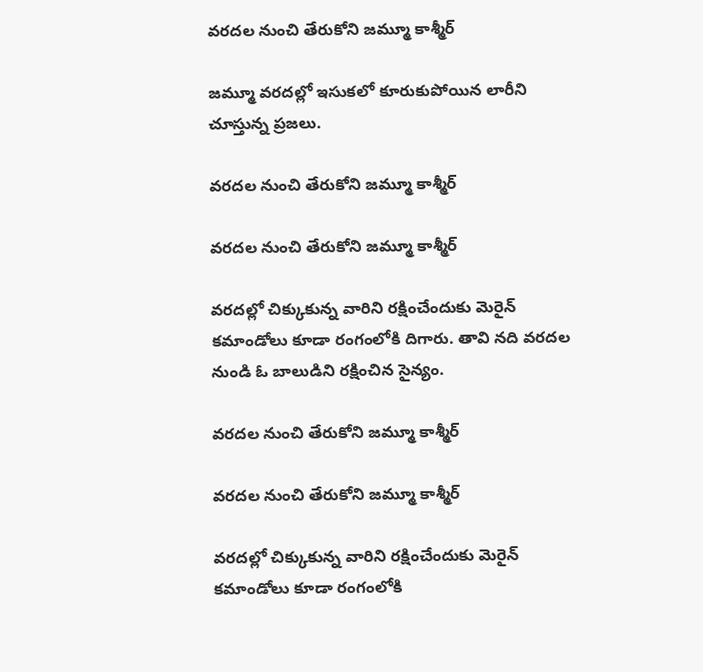వరదల నుంచి తేరుకోని జమ్మూ కాశ్మీర్

జమ్మూ వరదల్లో ఇసుకలో కూరుకుపోయిన లారీని చూస్తున్న ప్రజలు.

వరదల నుంచి తేరుకోని జమ్మూ కాశ్మీర్

వరదల నుంచి తేరుకోని జమ్మూ కాశ్మీర్

వరదల్లో చిక్కుకున్న వారిని రక్షించేందుకు మెరైన్ కమాండోలు కూడా రంగంలోకి దిగారు. తావి నది వరదల నుండి ఓ బాలుడిని రక్షించిన సైన్యం.

వరదల నుంచి తేరుకోని జమ్మూ కాశ్మీర్

వరదల నుంచి తేరుకోని జమ్మూ కాశ్మీర్

వరదల్లో చిక్కుకున్న వారిని రక్షించేందుకు మెరైన్ కమాండోలు కూడా రంగంలోకి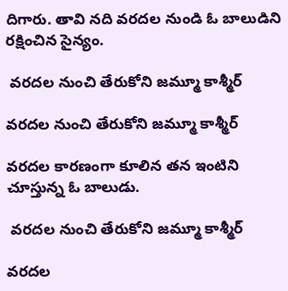దిగారు. తావి నది వరదల నుండి ఓ బాలుడిని రక్షించిన సైన్యం.

 వరదల నుంచి తేరుకోని జమ్మూ కాశ్మీర్

వరదల నుంచి తేరుకోని జమ్మూ కాశ్మీర్

వరదల కారణంగా కూలిన తన ఇంటిని చూస్తున్న ఓ బాలుడు.

 వరదల నుంచి తేరుకోని జమ్మూ కాశ్మీర్

వరదల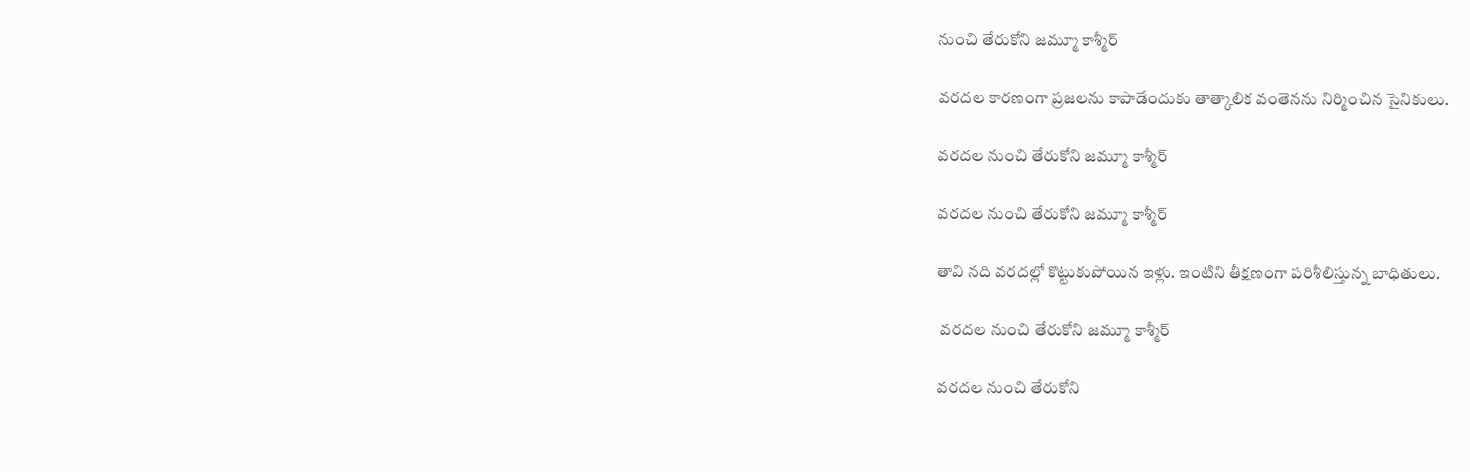నుంచి తేరుకోని జమ్మూ కాశ్మీర్

వరదల కారణంగా ప్రజలను కాపాడేందుకు తాత్కాలిక వంతెనను నిర్మించిన సైనికులు.

వరదల నుంచి తేరుకోని జమ్మూ కాశ్మీర్

వరదల నుంచి తేరుకోని జమ్మూ కాశ్మీర్

తావి నది వరదల్లో కొట్టుకుపోయిన ఇళ్లు. ఇంటిని తీక్షణంగా పరిశీలిస్తున్న బాధితులు.

 వరదల నుంచి తేరుకోని జమ్మూ కాశ్మీర్

వరదల నుంచి తేరుకోని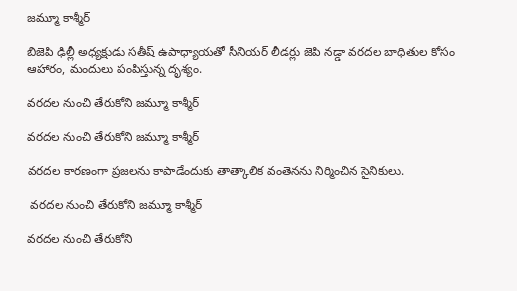జమ్మూ కాశ్మీర్

బిజెపి ఢిల్లీ అధ్యక్షుడు సతీష్ ఉపాధ్యాయతో సీనియర్ లీడర్లు జెపి నడ్డా వరదల బాధితుల కోసం ఆహారం, మందులు పంపిస్తున్న దృశ్యం.

వరదల నుంచి తేరుకోని జమ్మూ కాశ్మీర్

వరదల నుంచి తేరుకోని జమ్మూ కాశ్మీర్

వరదల కారణంగా ప్రజలను కాపాడేందుకు తాత్కాలిక వంతెనను నిర్మించిన సైనికులు.

 వరదల నుంచి తేరుకోని జమ్మూ కాశ్మీర్

వరదల నుంచి తేరుకోని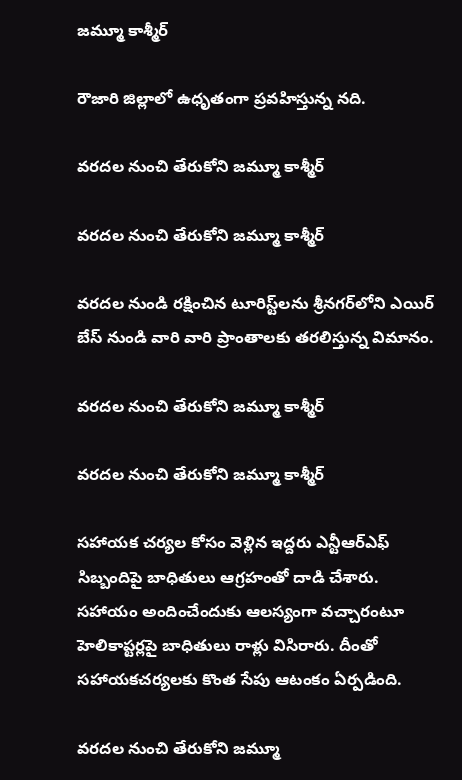జమ్మూ కాశ్మీర్

రౌజారి జిల్లాలో ఉధృతంగా ప్రవహిస్తున్న నది.

వరదల నుంచి తేరుకోని జమ్మూ కాశ్మీర్

వరదల నుంచి తేరుకోని జమ్మూ కాశ్మీర్

వరదల నుండి రక్షించిన టూరిస్ట్‌లను శ్రీనగర్‌లోని ఎయిర్ బేస్ నుండి వారి వారి ప్రాంతాలకు తరలిస్తున్న విమానం.

వరదల నుంచి తేరుకోని జమ్మూ కాశ్మీర్

వరదల నుంచి తేరుకోని జమ్మూ కాశ్మీర్

సహాయక చర్యల కోసం వెళ్లిన ఇద్దరు ఎన్టీఆర్ఎఫ్ సిబ్బందిపై బాధితులు ఆగ్రహంతో దాడి చేశారు. సహాయం అందించేందుకు ఆలస్యంగా వచ్చారంటూ హెలికాప్టర్లపై బాధితులు రాళ్లు విసిరారు. దీంతో సహాయకచర్యలకు కొంత సేపు ఆటంకం ఏర్పడింది.

వరదల నుంచి తేరుకోని జమ్మూ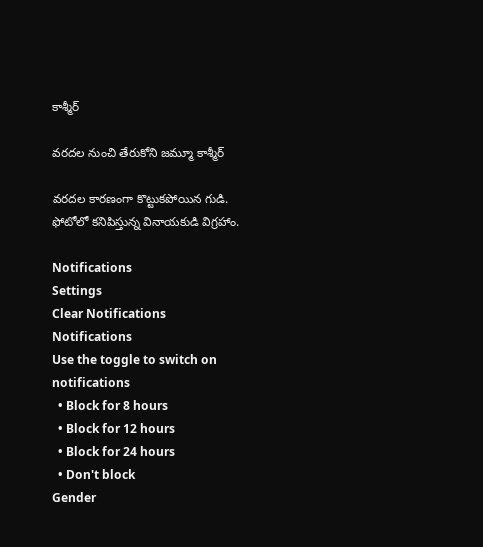కాశ్మీర్

వరదల నుంచి తేరుకోని జమ్మూ కాశ్మీర్

వరదల కారణంగా కొట్టుకపోయిన గుడి. ఫోటోలో కనిపిస్తున్న వినాయకుడి విగ్రహాం.

Notifications
Settings
Clear Notifications
Notifications
Use the toggle to switch on notifications
  • Block for 8 hours
  • Block for 12 hours
  • Block for 24 hours
  • Don't block
Gender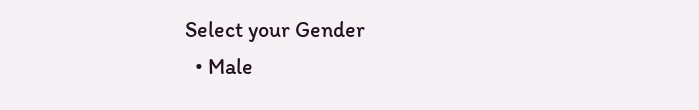Select your Gender
  • Male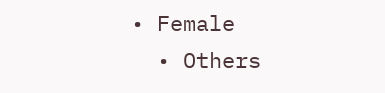• Female
  • Others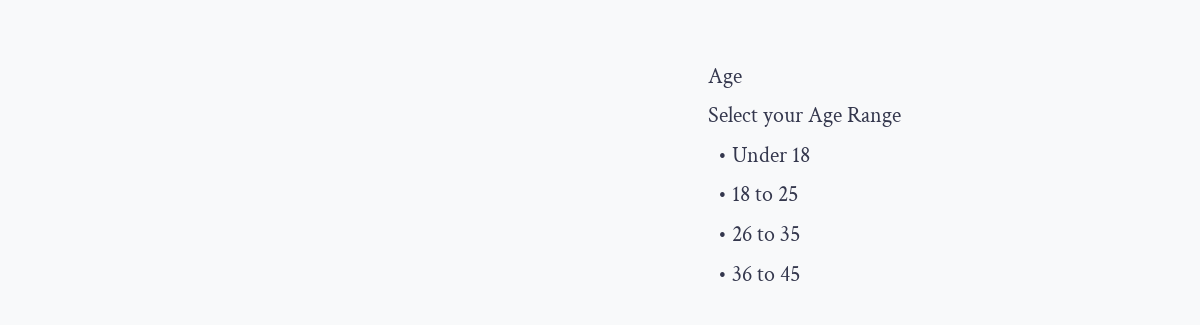Age
Select your Age Range
  • Under 18
  • 18 to 25
  • 26 to 35
  • 36 to 45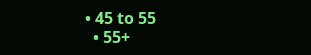• 45 to 55
  • 55+